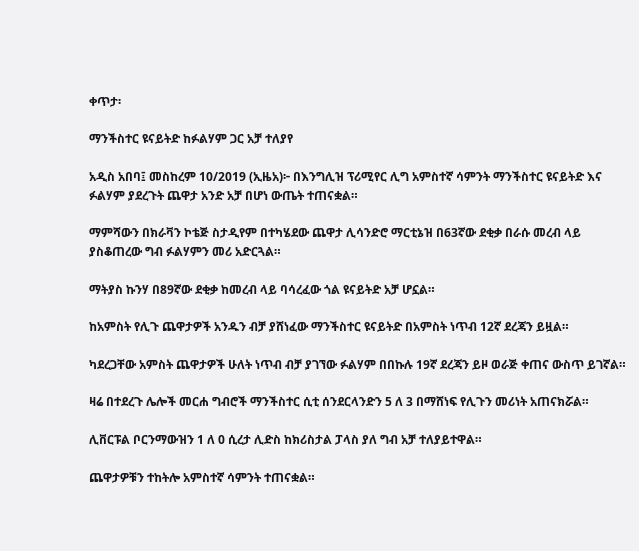ቀጥታ፡

ማንችስተር ዩናይትድ ከፉልሃም ጋር አቻ ተለያየ

አዲስ አበባ፤ መስከረም 10/2019 (ኢዜአ)፦ በእንግሊዝ ፕሪሚየር ሊግ አምስተኛ ሳምንት ማንችስተር ዩናይትድ እና ፉልሃም ያደረጉት ጨዋታ አንድ አቻ በሆነ ውጤት ተጠናቋል።

ማምሻውን በክራቫን ኮቴጅ ስታዲየም በተካሄደው ጨዋታ ሊሳንድሮ ማርቲኔዝ በ63ኛው ደቂቃ በራሱ መረብ ላይ ያስቆጠረው ግብ ፉልሃምን መሪ አድርጓል።

ማትያስ ኩንሃ በ89ኛው ደቂቃ ከመረብ ላይ ባሳረፈው ጎል ዩናይትድ አቻ ሆኗል።

ከአምስት የሊጉ ጨዋታዎች አንዱን ብቻ ያሸነፈው ማንችስተር ዩናይትድ በአምስት ነጥብ 12ኛ ደረጃን ይዟል።

ካደረጋቸው አምስት ጨዋታዎች ሁለት ነጥብ ብቻ ያገኘው ፉልሃም በበኩሉ 19ኛ ደረጃን ይዞ ወራጅ ቀጠና ውስጥ ይገኛል።

ዛሬ በተደረጉ ሌሎች መርሐ ግብሮች ማንችስተር ሲቲ ሰንደርላንድን 5 ለ 3 በማሸነፍ የሊጉን መሪነት አጠናክሯል።

ሊቨርፑል ቦርንማውዝን 1 ለ 0 ሲረታ ሊድስ ከክሪስታል ፓላስ ያለ ግብ አቻ ተለያይተዋል።

ጨዋታዎቹን ተከትሎ አምስተኛ ሳምንት ተጠናቋል።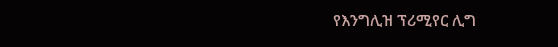የእንግሊዝ ፕሪሚየር ሊግ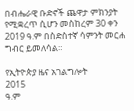በብሔራዊ ቡድኖች ጨዋታ ምክንያት የሚቋረጥ ሲሆን መስከረም 30 ቀን 2019 ዓ.ም በስድስተኛ ሳምንት መርሐ ግብር ይመለሳል።

የኢትዮጵያ ዜና አገልግሎት
2015
ዓ.ም